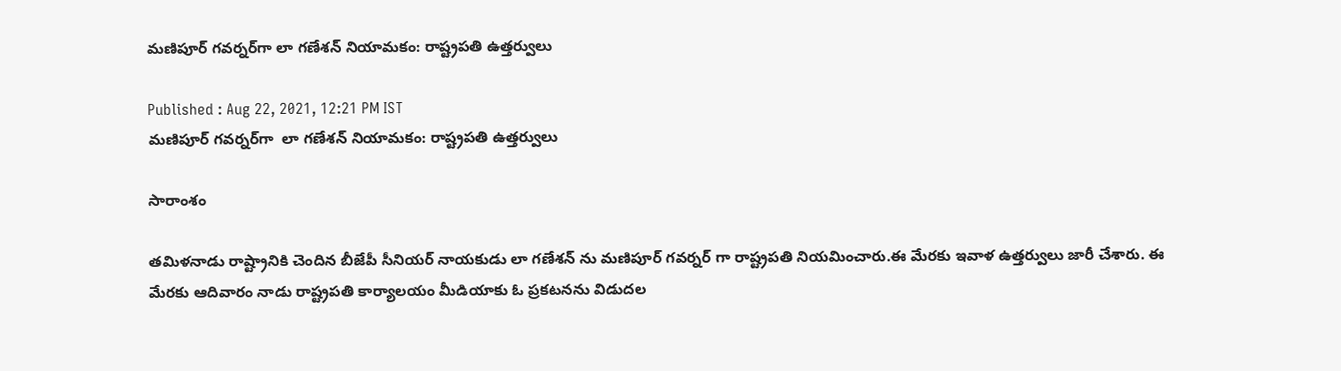మణిపూర్ గవర్నర్‌గా లా గణేశన్ నియామకం: రాష్ట్రపతి ఉత్తర్వులు

Published : Aug 22, 2021, 12:21 PM IST
మణిపూర్ గవర్నర్‌గా  లా గణేశన్ నియామకం: రాష్ట్రపతి ఉత్తర్వులు

సారాంశం

తమిళనాడు రాష్ట్రానికి చెందిన బీజేపీ సీనియర్ నాయకుడు లా గణేశన్ ను మణిపూర్ గవర్నర్ గా రాష్ట్రపతి నియమించారు.ఈ మేరకు ఇవాళ ఉత్తర్వులు జారీ చేశారు. ఈ మేరకు ఆదివారం నాడు రాష్ట్రపతి కార్యాలయం మీడియాకు ఓ ప్రకటనను విడుదల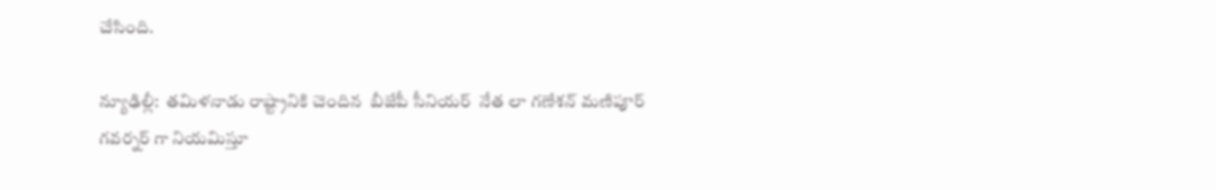చేసింది.

న్యూఢిల్లీ:  తమిళనాడు రాష్ట్రానికి చెందిన  బీజేపీ సీనియర్  నేత లా గణేశన్ మణిపూర్ గవర్నర్ గా నియమిస్తూ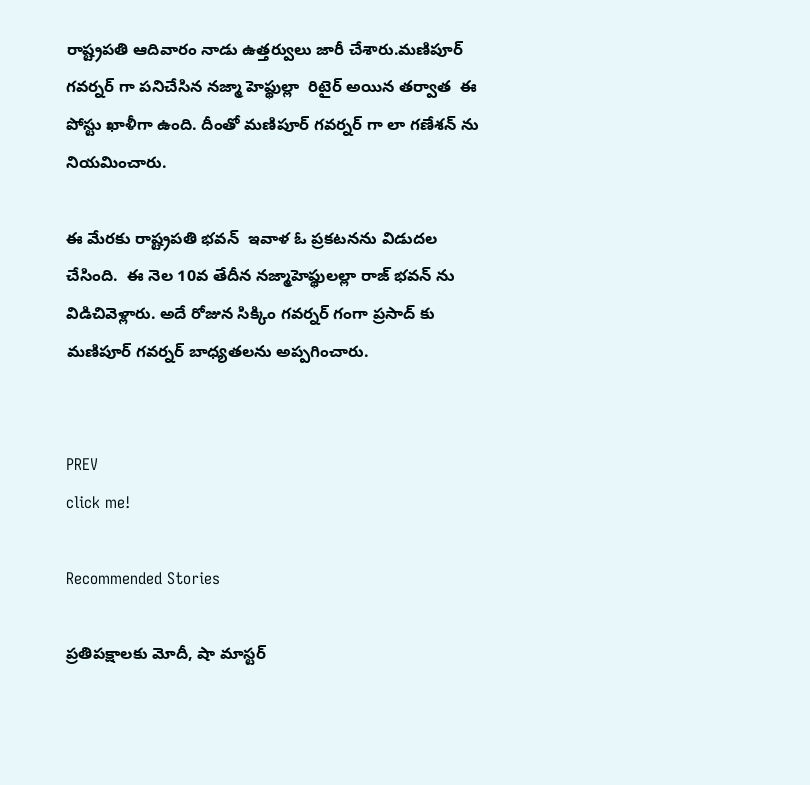రాష్ట్రపతి ఆదివారం నాడు ఉత్తర్వులు జారీ చేశారు.మణిపూర్ గవర్నర్ గా పనిచేసిన నజ్మా హెప్థుల్లా  రిటైర్ అయిన తర్వాత  ఈ పోస్టు ఖాళీగా ఉంది. దీంతో మణిపూర్ గవర్నర్ గా లా గణేశన్ ను నియమించారు.

ఈ మేరకు రాష్ట్రపతి భవన్  ఇవాళ ఓ ప్రకటనను విడుదల చేసింది.  ఈ నెల 10వ తేదీన నజ్మాహెప్థులల్లా రాజ్ భవన్ ను విడిచివెళ్లారు. అదే రోజున సిక్కిం గవర్నర్ గంగా ప్రసాద్ కు మణిపూర్ గవర్నర్ బాధ్యతలను అప్పగించారు.


PREV
click me!

Recommended Stories

ప్ర‌తిప‌క్షాల‌కు మోదీ, షా మాస్ట‌ర్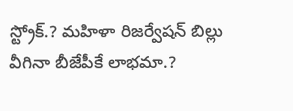స్ట్రోక్‌.? మ‌హిళా రిజ‌ర్వేష‌న్ బిల్లు వీగినా బీజేపీకే లాభ‌మా.?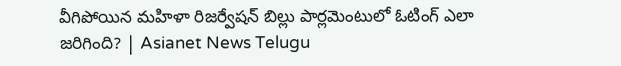వీగిపోయిన మహిళా రిజర్వేషన్ బిల్లు పార్లమెంటులో ఓటింగ్ ఎలా జరిగింది? | Asianet News Telugu